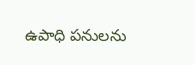ఉపాధి పనులను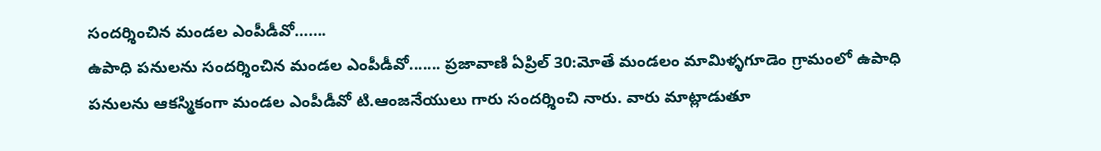సందర్శించిన మండల ఎంపీడీవో…….
ఉపాధి పనులను సందర్శించిన మండల ఎంపీడీవో....... ప్రజావాణి ఏప్రిల్ 30:మోతే మండలం మామిళ్ళగూడెం గ్రామంలో ఉపాధి పనులను ఆకస్మికంగా మండల ఎంపీడీవో టి.ఆంజనేయులు గారు సందర్శించి నారు. వారు మాట్లాడుతూ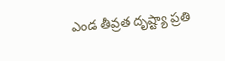ఎండ తీవ్రత దృష్ట్యా ప్రతి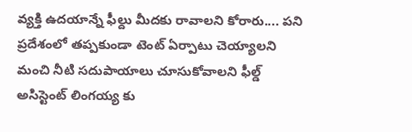వ్యక్తి ఉదయాన్నే ఫీల్దు మీదకు రావాలని కోరారు.... పని ప్రదేశంలో తప్పకుండా టెంట్ ఏర్పాటు చెయ్యాలని మంచి నీటి సదుపాయాలు చూసుకోవాలని ఫీల్డ్ అసిస్టెంట్ లింగయ్య కు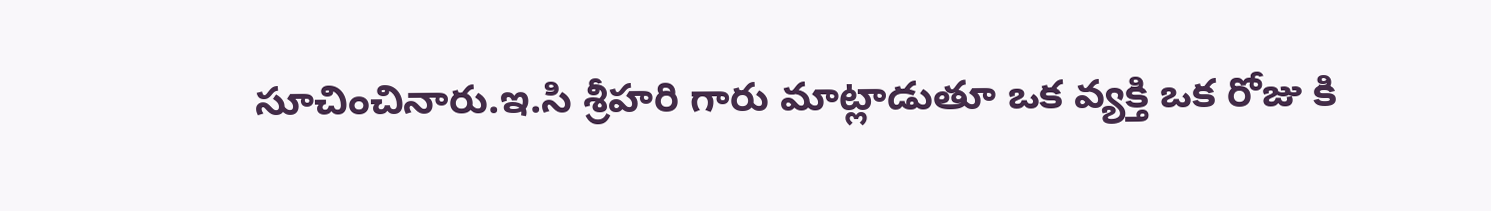సూచించినారు.ఇ.సి శ్రీహరి గారు మాట్లాడుతూ ఒక వ్యక్తి ఒక రోజు కి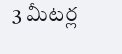3 మీటర్ల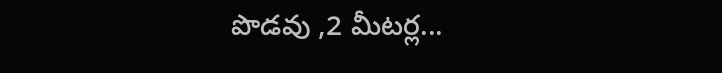పొడవు ,2 మీటర్ల...